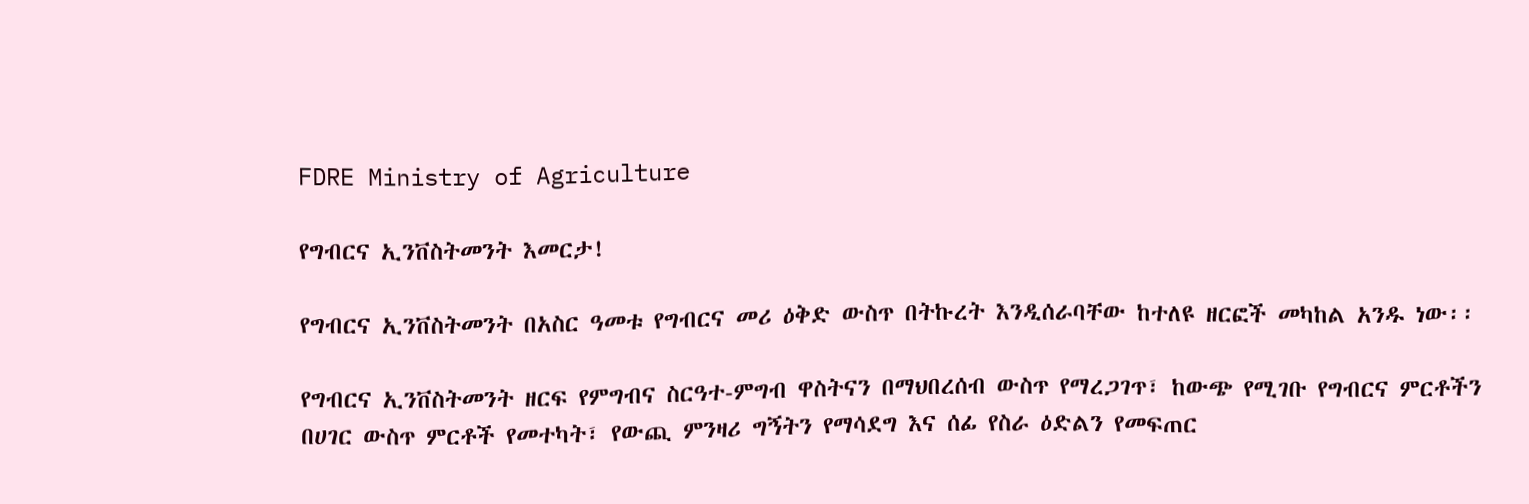FDRE Ministry of Agriculture

የግብርና ኢንቨስትመንት እመርታ!

የግብርና ኢንቨስትመንት በአስር ዓመቱ የግብርና መሪ ዕቅድ ውስጥ በትኩረት እንዲሰራባቸው ከተለዩ ዘርፎች መካከል አንዱ ነው፡፡

የግብርና ኢንቨስትመንት ዘርፍ የምግብና ስርዓተ-ምግብ ዋስትናን በማህበረሰብ ውስጥ የማረጋገጥ፣ ከውጭ የሚገቡ የግብርና ምርቶችን በሀገር ውስጥ ምርቶች የመተካት፣ የውጪ ምንዛሪ ግኝትን የማሳደግ እና ሰፊ የስራ ዕድልን የመፍጠር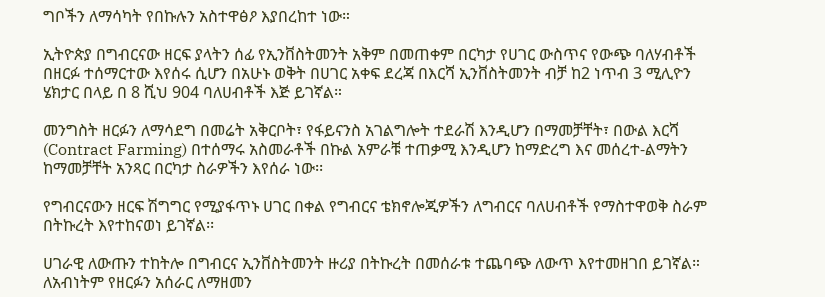ግቦችን ለማሳካት የበኩሉን አስተዋፅዖ እያበረከተ ነው።

ኢትዮጵያ በግብርናው ዘርፍ ያላትን ሰፊ የኢንቨስትመንት አቅም በመጠቀም በርካታ የሀገር ውስጥና የውጭ ባለሃብቶች በዘርፉ ተሰማርተው እየሰሩ ሲሆን በአሁኑ ወቅት በሀገር አቀፍ ደረጃ በእርሻ ኢንቨስትመንት ብቻ ከ2 ነጥብ 3 ሚሊዮን ሄክታር በላይ በ 8 ሺህ 904 ባለሀብቶች እጅ ይገኛል።

መንግስት ዘርፉን ለማሳደግ በመሬት አቅርቦት፣ የፋይናንስ አገልግሎት ተደራሽ እንዲሆን በማመቻቸት፣ በውል እርሻ (Contract Farming) በተሰማሩ አስመራቶች በኩል አምራቹ ተጠቃሚ እንዲሆን ከማድረግ እና መሰረተ-ልማትን ከማመቻቸት አንጻር በርካታ ስራዎችን እየሰራ ነው፡፡

የግብርናውን ዘርፍ ሽግግር የሚያፋጥኑ ሀገር በቀል የግብርና ቴክኖሎጂዎችን ለግብርና ባለሀብቶች የማስተዋወቅ ስራም በትኩረት እየተከናወነ ይገኛል፡፡

ሀገራዊ ለውጡን ተከትሎ በግብርና ኢንቨስትመንት ዙሪያ በትኩረት በመሰራቱ ተጨባጭ ለውጥ እየተመዘገበ ይገኛል። ለአብነትም የዘርፉን አሰራር ለማዘመን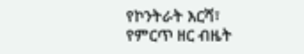የኮንትራት እርሻ፣ የምርጥ ዘር ብዜት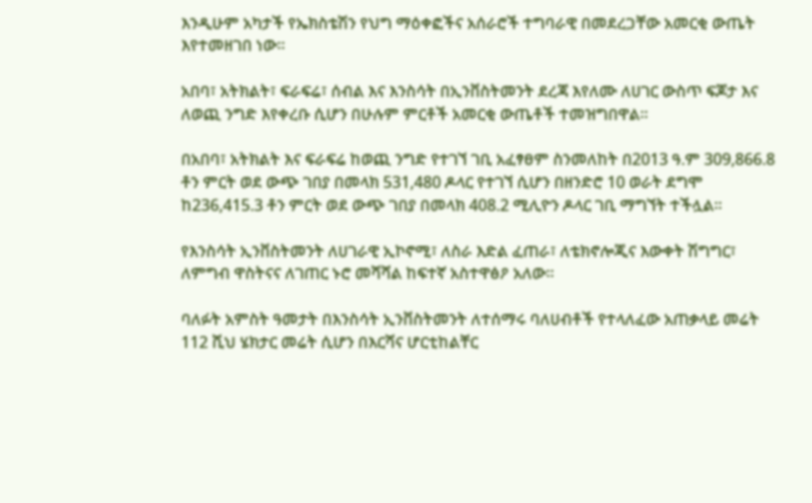እንዲሁም አካታች የኤክስቴሽን የህግ ማዕቀፎችና አሰራሮች ተግባራዊ በመደረጋቸው አመርቂ ውጤት እየተመዘገበ ነው፡፡

አበባ፣ አትክልት፣ ፍራፍሬ፣ ሰብል እና እንስሳት በኢንቨስትመንት ደረጃ እየለሙ ለሀገር ውስጥ ፍጆታ እና ለወጪ ንግድ እየቀረቡ ሲሆን በሁሉም ምርቶች አመርቂ ውጤቶች ተመዝግበዋል፡፡

በአበባ፣ አትክልት እና ፍራፍሬ ከወጪ ንግድ የተገኘ ገቢ አፈፃፀም ስንመለከት በ2013 ዓ.ም 309,866.8 ቶን ምርት ወደ ውጭ ገበያ በመላክ 531,480 ዶላር የተገኘ ሲሆን በዘንድሮ 10 ወራት ደግሞ ከ236,415.3 ቶን ምርት ወደ ውጭ ገበያ በመላክ 408.2 ሚሊዮን ዶላር ገቢ ማግኘት ተችሏል፡፡

የእንስሳት ኢንቨስትመንት ለሀገራዊ ኢኮኖሚ፣ ለስራ እድል ፈጠራ፣ ለቴክኖሎጂና እውቀት ሽግግር፣ ለምግብ ዋስትናና ለገጠር ኑሮ መሻሻል ከፍተኛ አስተዋፅዖ አለው።

ባለፉት አምስት ዓመታት በእንስሳት ኢንቨስትመንት ለተሰማሩ ባለሀብቶች የተላለፈው አጠቃላይ መሬት 112 ሺህ ሄክታር መሬት ሲሆን በእርሻና ሆርቲከልቸር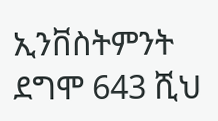ኢንቨስትምንት ደግሞ 643 ሺህ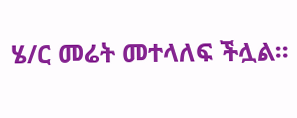ሄ/ር መሬት መተላለፍ ችሏል፡፡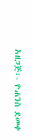አዘጋጅ፡- ዮሐንስ ደመቀ